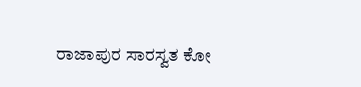ರಾಜಾಪುರ ಸಾರಸ್ವತ ಕೋ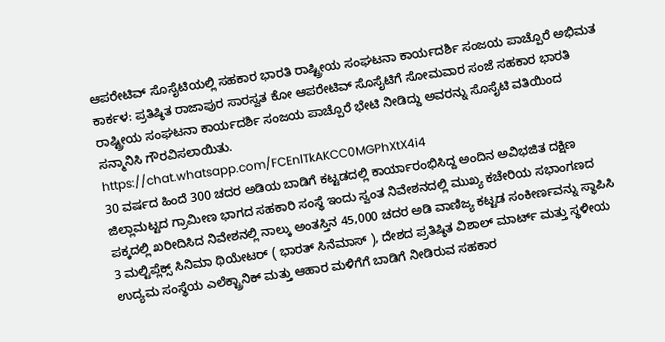ಆಪರೇಟಿವ್ ಸೊಸೈಟಿಯಲ್ಲಿ ಸಹಕಾರ ಭಾರತಿ ರಾಷ್ಟ್ರೀಯ ಸಂಘಟನಾ ಕಾರ್ಯದರ್ಶಿ ಸಂಜಯ ಪಾಚ್ಪೊರೆ ಅಭಿಮತ
ಕಾರ್ಕಳ: ಪ್ರತಿಷ್ಠಿತ ರಾಜಾಪುರ ಸಾರಸ್ವತ ಕೋ ಆಪರೇಟಿವ್ ಸೊಸೈಟಿಗೆ ಸೋಮವಾರ ಸಂಜೆ ಸಹಕಾರ ಭಾರತಿ ರಾಷ್ಟ್ರೀಯ ಸಂಘಟನಾ ಕಾರ್ಯದರ್ಶಿ ಸಂಜಯ ಪಾಚ್ಪೊರೆ ಭೇಟಿ ನೀಡಿದ್ದು ಅವರನ್ನು ಸೊಸೈಟಿ ವತಿಯಿಂದ ಸನ್ಮಾನಿಸಿ ಗೌರವಿಸಲಾಯಿತು.
https://chat.whatsapp.com/FCEnlTkAKCC0MGPhXtX4i4
30 ವರ್ಷದ ಹಿಂದೆ 300 ಚದರ ಅಡಿಯ ಬಾಡಿಗೆ ಕಟ್ಟಡದಲ್ಲಿ ಕಾರ್ಯಾರಂಭಿಸಿದ್ದ ಅಂದಿನ ಅವಿಭಜಿತ ದಕ್ಷಿಣ ಜಿಲ್ಲಾಮಟ್ಟದ ಗ್ರಾಮೀಣ ಭಾಗದ ಸಹಕಾರಿ ಸಂಸ್ಥೆ ಇಂದು ಸ್ವಂತ ನಿವೇಶನದಲ್ಲಿ ಮುಖ್ಯ ಕಚೇರಿಯ ಸಭಾಂಗಣದ ಪಕ್ಕದಲ್ಲಿ ಖರೀದಿಸಿದ ನಿವೇಶನಲ್ಲಿ ನಾಲ್ಕು ಅಂತಸ್ತಿನ 45,000 ಚದರ ಅಡಿ ವಾಣಿಜ್ಯ ಕಟ್ಟಡ ಸಂಕೀರ್ಣವನ್ನು ಸ್ಥಾಪಿಸಿ 3 ಮಲ್ಟಿಪ್ಲೆಕ್ಸ್ ಸಿನಿಮಾ ಥಿಯೇಟರ್ ( ಭಾರತ್ ಸಿನೆಮಾಸ್ ), ದೇಶದ ಪ್ರತಿಷ್ಠಿತ ವಿಶಾಲ್ ಮಾರ್ಟ್ ಮತ್ತು ಸ್ಥಳೀಯ ಉದ್ಯಮ ಸಂಸ್ಥೆಯ ಎಲೆಕ್ಟ್ರಾನಿಕ್ ಮತ್ತು ಆಹಾರ ಮಳಿಗೆಗೆ ಬಾಡಿಗೆ ನೀಡಿರುವ ಸಹಕಾರ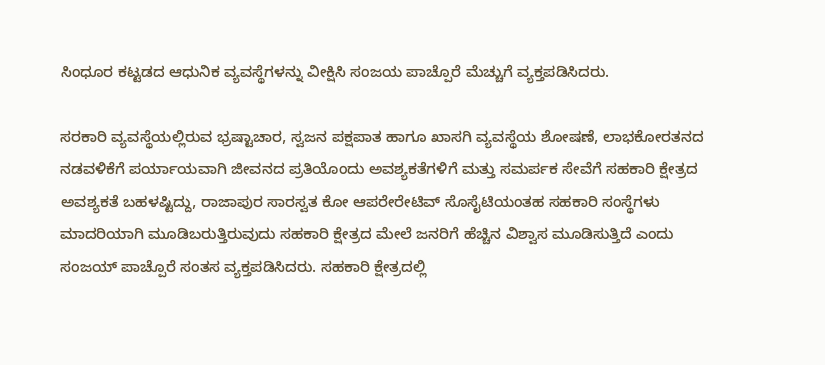ಸಿಂಧೂರ ಕಟ್ಟಡದ ಆಧುನಿಕ ವ್ಯವಸ್ಥೆಗಳನ್ನು ವೀಕ್ಷಿಸಿ ಸಂಜಯ ಪಾಚ್ಪೊರೆ ಮೆಚ್ಚುಗೆ ವ್ಯಕ್ತಪಡಿಸಿದರು.

ಸರಕಾರಿ ವ್ಯವಸ್ಥೆಯಲ್ಲಿರುವ ಭ್ರಷ್ಟಾಚಾರ, ಸ್ವಜನ ಪಕ್ಷಪಾತ ಹಾಗೂ ಖಾಸಗಿ ವ್ಯವಸ್ಥೆಯ ಶೋಷಣೆ, ಲಾಭಕೋರತನದ ನಡವಳಿಕೆಗೆ ಪರ್ಯಾಯವಾಗಿ ಜೀವನದ ಪ್ರತಿಯೊಂದು ಅವಶ್ಯಕತೆಗಳಿಗೆ ಮತ್ತು ಸಮರ್ಪಕ ಸೇವೆಗೆ ಸಹಕಾರಿ ಕ್ಷೇತ್ರದ ಅವಶ್ಯಕತೆ ಬಹಳಷ್ಟಿದ್ದು, ರಾಜಾಪುರ ಸಾರಸ್ವತ ಕೋ ಆಪರೇರೇಟಿವ್ ಸೊಸೈಟಿಯಂತಹ ಸಹಕಾರಿ ಸಂಸ್ಥೆಗಳು ಮಾದರಿಯಾಗಿ ಮೂಡಿಬರುತ್ತಿರುವುದು ಸಹಕಾರಿ ಕ್ಷೇತ್ರದ ಮೇಲೆ ಜನರಿಗೆ ಹೆಚ್ಚಿನ ವಿಶ್ವಾಸ ಮೂಡಿಸುತ್ತಿದೆ ಎಂದು ಸಂಜಯ್ ಪಾಚ್ಪೊರೆ ಸಂತಸ ವ್ಯಕ್ತಪಡಿಸಿದರು. ಸಹಕಾರಿ ಕ್ಷೇತ್ರದಲ್ಲಿ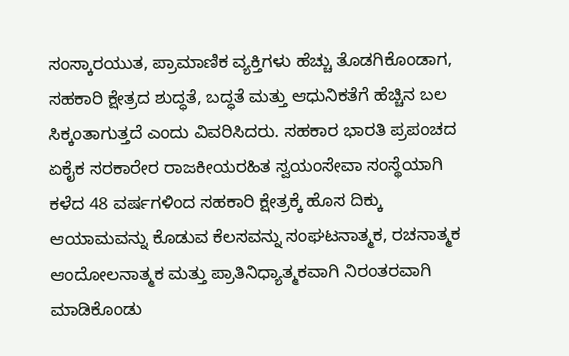ಸಂಸ್ಕಾರಯುತ, ಪ್ರಾಮಾಣಿಕ ವ್ಯಕ್ತಿಗಳು ಹೆಚ್ಚು ತೊಡಗಿಕೊಂಡಾಗ, ಸಹಕಾರಿ ಕ್ಷೇತ್ರದ ಶುದ್ಧತೆ, ಬದ್ಧತೆ ಮತ್ತು ಆಧುನಿಕತೆಗೆ ಹೆಚ್ಚಿನ ಬಲ ಸಿಕ್ಕಂತಾಗುತ್ತದೆ ಎಂದು ವಿವರಿಸಿದರು. ಸಹಕಾರ ಭಾರತಿ ಪ್ರಪಂಚದ ಏಕೈಕ ಸರಕಾರೇರ ರಾಜಕೀಯರಹಿತ ಸ್ವಯಂಸೇವಾ ಸಂಸ್ಥೆಯಾಗಿ ಕಳೆದ 48 ವರ್ಷಗಳಿಂದ ಸಹಕಾರಿ ಕ್ಷೇತ್ರಕ್ಕೆ ಹೊಸ ದಿಕ್ಕು ಆಯಾಮವನ್ನು ಕೊಡುವ ಕೆಲಸವನ್ನು ಸಂಘಟನಾತ್ಮಕ, ರಚನಾತ್ಮಕ ಆಂದೋಲನಾತ್ಮಕ ಮತ್ತು ಪ್ರಾತಿನಿಧ್ಯಾತ್ಮಕವಾಗಿ ನಿರಂತರವಾಗಿ ಮಾಡಿಕೊಂಡು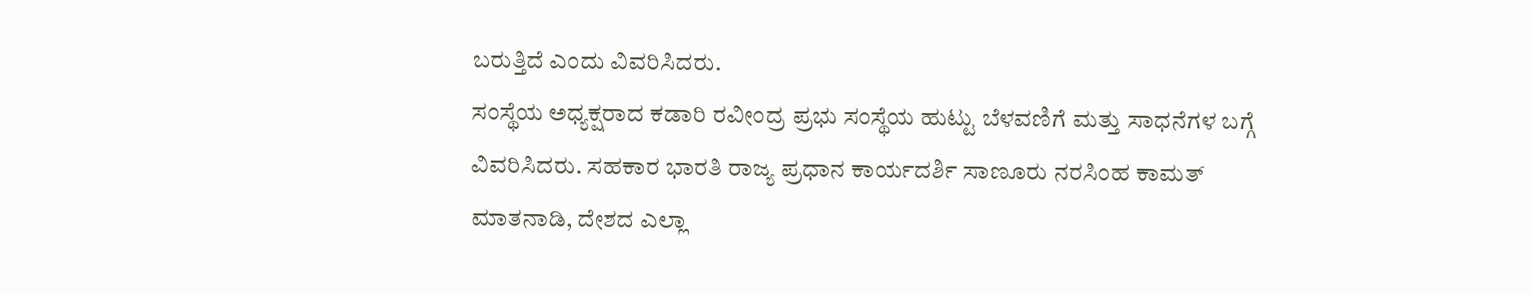ಬರುತ್ತಿದೆ ಎಂದು ವಿವರಿಸಿದರು.
ಸಂಸ್ಥೆಯ ಅಧ್ಯಕ್ಷರಾದ ಕಡಾರಿ ರವೀಂದ್ರ ಪ್ರಭು ಸಂಸ್ಥೆಯ ಹುಟ್ಟು ಬೆಳವಣಿಗೆ ಮತ್ತು ಸಾಧನೆಗಳ ಬಗ್ಗೆ ವಿವರಿಸಿದರು. ಸಹಕಾರ ಭಾರತಿ ರಾಜ್ಯ ಪ್ರಧಾನ ಕಾರ್ಯದರ್ಶಿ ಸಾಣೂರು ನರಸಿಂಹ ಕಾಮತ್ ಮಾತನಾಡಿ, ದೇಶದ ಎಲ್ಲಾ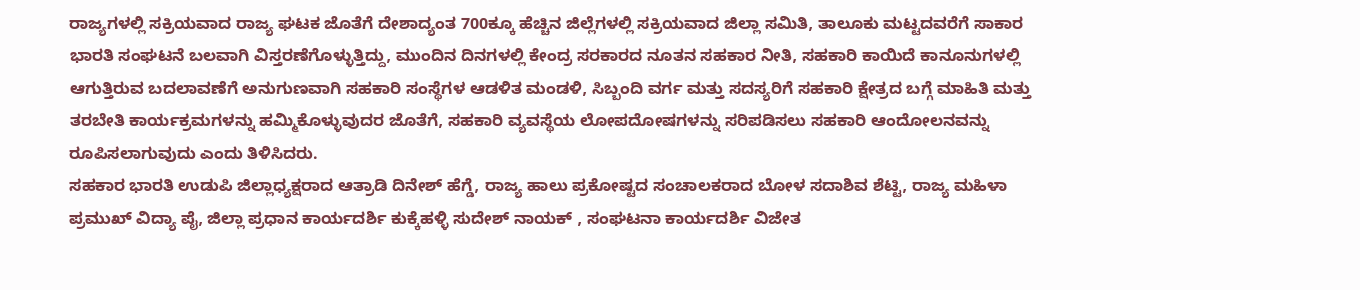ರಾಜ್ಯಗಳಲ್ಲಿ ಸಕ್ರಿಯವಾದ ರಾಜ್ಯ ಘಟಕ ಜೊತೆಗೆ ದೇಶಾದ್ಯಂತ 700ಕ್ಕೂ ಹೆಚ್ಚಿನ ಜಿಲ್ಲೆಗಳಲ್ಲಿ ಸಕ್ರಿಯವಾದ ಜಿಲ್ಲಾ ಸಮಿತಿ, ತಾಲೂಕು ಮಟ್ಟದವರೆಗೆ ಸಾಕಾರ ಭಾರತಿ ಸಂಘಟನೆ ಬಲವಾಗಿ ವಿಸ್ತರಣೆಗೊಳ್ಳುತ್ತಿದ್ದು, ಮುಂದಿನ ದಿನಗಳಲ್ಲಿ ಕೇಂದ್ರ ಸರಕಾರದ ನೂತನ ಸಹಕಾರ ನೀತಿ, ಸಹಕಾರಿ ಕಾಯಿದೆ ಕಾನೂನುಗಳಲ್ಲಿ ಆಗುತ್ತಿರುವ ಬದಲಾವಣೆಗೆ ಅನುಗುಣವಾಗಿ ಸಹಕಾರಿ ಸಂಸ್ಥೆಗಳ ಆಡಳಿತ ಮಂಡಳಿ, ಸಿಬ್ಬಂದಿ ವರ್ಗ ಮತ್ತು ಸದಸ್ಯರಿಗೆ ಸಹಕಾರಿ ಕ್ಷೇತ್ರದ ಬಗ್ಗೆ ಮಾಹಿತಿ ಮತ್ತು ತರಬೇತಿ ಕಾರ್ಯಕ್ರಮಗಳನ್ನು ಹಮ್ಮಿಕೊಳ್ಳುವುದರ ಜೊತೆಗೆ, ಸಹಕಾರಿ ವ್ಯವಸ್ಥೆಯ ಲೋಪದೋಷಗಳನ್ನು ಸರಿಪಡಿಸಲು ಸಹಕಾರಿ ಆಂದೋಲನವನ್ನು ರೂಪಿಸಲಾಗುವುದು ಎಂದು ತಿಳಿಸಿದರು.
ಸಹಕಾರ ಭಾರತಿ ಉಡುಪಿ ಜಿಲ್ಲಾಧ್ಯಕ್ಷರಾದ ಆತ್ರಾಡಿ ದಿನೇಶ್ ಹೆಗ್ಡೆ, ರಾಜ್ಯ ಹಾಲು ಪ್ರಕೋಷ್ಟದ ಸಂಚಾಲಕರಾದ ಬೋಳ ಸದಾಶಿವ ಶೆಟ್ಟಿ, ರಾಜ್ಯ ಮಹಿಳಾ ಪ್ರಮುಖ್ ವಿದ್ಯಾ ಪೈ, ಜಿಲ್ಲಾ ಪ್ರಧಾನ ಕಾರ್ಯದರ್ಶಿ ಕುಕ್ಕೆಹಳ್ಳಿ ಸುದೇಶ್ ನಾಯಕ್ , ಸಂಘಟನಾ ಕಾರ್ಯದರ್ಶಿ ವಿಜೇತ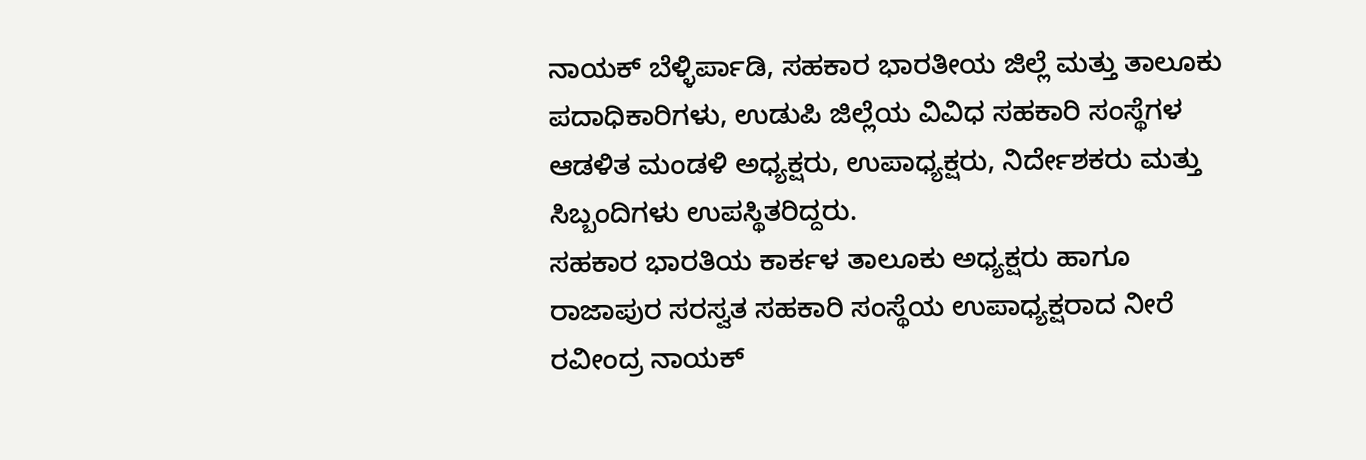ನಾಯಕ್ ಬೆಳ್ಳಿರ್ಪಾಡಿ, ಸಹಕಾರ ಭಾರತೀಯ ಜಿಲ್ಲೆ ಮತ್ತು ತಾಲೂಕು ಪದಾಧಿಕಾರಿಗಳು, ಉಡುಪಿ ಜಿಲ್ಲೆಯ ವಿವಿಧ ಸಹಕಾರಿ ಸಂಸ್ಥೆಗಳ ಆಡಳಿತ ಮಂಡಳಿ ಅಧ್ಯಕ್ಷರು, ಉಪಾಧ್ಯಕ್ಷರು, ನಿರ್ದೇಶಕರು ಮತ್ತು ಸಿಬ್ಬಂದಿಗಳು ಉಪಸ್ಥಿತರಿದ್ದರು.
ಸಹಕಾರ ಭಾರತಿಯ ಕಾರ್ಕಳ ತಾಲೂಕು ಅಧ್ಯಕ್ಷರು ಹಾಗೂ ರಾಜಾಪುರ ಸರಸ್ವತ ಸಹಕಾರಿ ಸಂಸ್ಥೆಯ ಉಪಾಧ್ಯಕ್ಷರಾದ ನೀರೆ ರವೀಂದ್ರ ನಾಯಕ್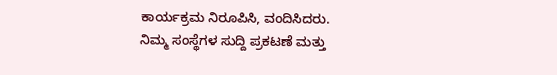ಕಾರ್ಯಕ್ರಮ ನಿರೂಪಿಸಿ, ವಂದಿಸಿದರು.
ನಿಮ್ಮ ಸಂಸ್ಥೆಗಳ ಸುದ್ದಿ ಪ್ರಕಟಣೆ ಮತ್ತು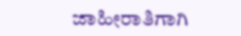ಜಾಹೀರಾತಿಗಾಗಿ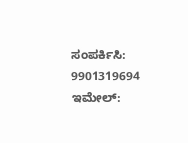ಸಂಪರ್ಕಿಸಿ: 9901319694
ಇಮೇಲ್: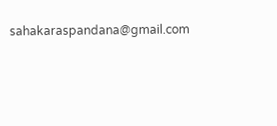sahakaraspandana@gmail.com